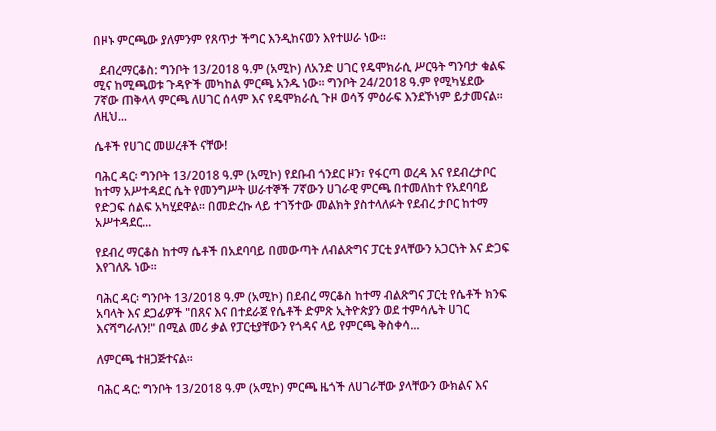በዞኑ ምርጫው ያለምንም የጸጥታ ችግር እንዲከናወን እየተሠራ ነው።

  ደብረማርቆስ: ግንቦት 13/2018 ዓ.ም (አሚኮ) ለአንድ ሀገር የዴሞክራሲ ሥርዓት ግንባታ ቁልፍ ሚና ከሚጫወቱ ጉዳዮች መካከል ምርጫ አንዱ ነው፡፡ ግንቦት 24/2018 ዓ.ም የሚካሄደው 7ኛው ጠቅላላ ምርጫ ለሀገር ሰላም እና የዴሞክራሲ ጉዞ ወሳኝ ምዕራፍ እንደኾነም ይታመናል፡፡ ለዚህ...

ሴቶች የሀገር መሠረቶች ናቸው!

ባሕር ዳር፡ ግንቦት 13/2018 ዓ.ም (አሚኮ) የደቡብ ጎንደር ዞን፣ የፋርጣ ወረዳ እና የደብረታቦር ከተማ አሥተዳደር ሴት የመንግሥት ሠራተኞች 7ኛውን ሀገራዊ ምርጫ በተመለከተ የአደባባይ የድጋፍ ሰልፍ አካሂደዋል። በመድረኩ ላይ ተገኝተው መልክት ያስተላለፉት የደብረ ታቦር ከተማ አሥተዳደር...

የደብረ ማርቆስ ከተማ ሴቶች በአደባባይ በመውጣት ለብልጽግና ፓርቲ ያላቸውን አጋርነት እና ድጋፍ እየገለጹ ነው።

ባሕር ዳር፡ ግንቦት 13/2018 ዓ.ም (አሚኮ) በደብረ ማርቆስ ከተማ ብልጽግና ፓርቲ የሴቶች ክንፍ አባላት እና ደጋፊዎች "በጸና እና በተደራጀ የሴቶች ድምጽ ኢትዮጵያን ወደ ተምሳሌት ሀገር እናሻግራለን!" በሚል መሪ ቃል የፓርቲያቸውን የጎዳና ላይ የምርጫ ቅስቀሳ...

ለምርጫ ተዘጋጅተናል።

ባሕር ዳር: ግንቦት 13/2018 ዓ.ም (አሚኮ) ምርጫ ዜጎች ለሀገራቸው ያላቸውን ውክልና እና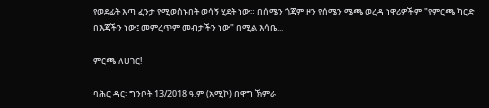የወደፊት እጣ ፈንታ የሚወስኑበት ወሳኝ ሂደት ነው። በሰሜን ጎጃም ዞን የሰሜን ሜጫ ወረዳ ነዋሪዎችም "የምርጫ ካርድ በእጃችን ነው፤ መምረጥም መብታችን ነው" በሚል እሳቤ...

ምርጫ ለሀገር!

ባሕር ዳር፡ ግንቦት 13/2018 ዓ.ም (አሚኮ) በዋግ ኽምራ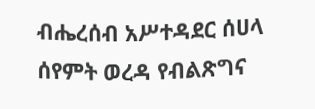ብሔረሰብ አሥተዳደር ሰሀላ ሰየምት ወረዳ የብልጽግና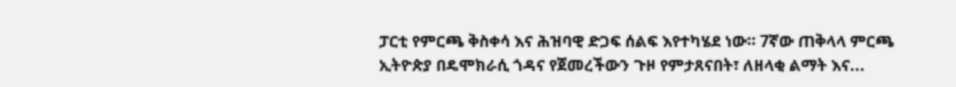ፓርቲ የምርጫ ቅስቀሳ እና ሕዝባዊ ድጋፍ ሰልፍ እየተካሄደ ነው። 7ኛው ጠቅላላ ምርጫ ኢትዮጵያ በዴሞክራሲ ጎዳና የጀመረችውን ጉዞ የምታጸናበት፣ ለዘላቂ ልማት እና...